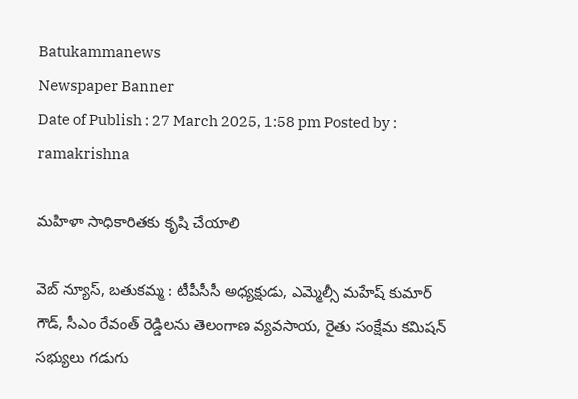Batukammanews
Newspaper Banner
Date of Publish : 27 March 2025, 1:58 pm Posted by : ramakrishna

మహిళా సాధికారితకు కృషి చేయాలి

వెబ్ న్యూస్, బతుకమ్మ : టీపీసీసీ అధ్యక్షుడు, ఎమ్మెల్సీ మహేష్ కుమార్ గౌడ్, సీఎం రేవంత్ రెడ్డిలను తెలంగాణ వ్యవసాయ, రైతు సంక్షేమ కమిషన్ సభ్యులు గడుగు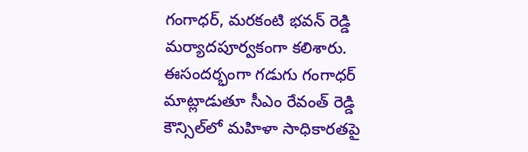గంగాధర్, మరకంటి భవన్ రెడ్డి మర్యాదపూర్వకంగా కలిశారు. ఈసందర్భంగా గడుగు గంగాధర్ మాట్లాడుతూ సీఎం రేవంత్ రెడ్డి కౌన్సిల్‌లో మహిళా సాధికారతపై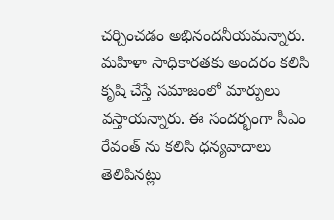చర్చించడం అభినందనీయమన్నారు. మహిళా సాధికారతకు అందరం కలిసి కృషి చేస్తే సమాజంలో మార్పులు వస్తాయన్నారు. ఈ సందర్భంగా సీఎం రేవంత్ ను కలిసి ధన్యవాదాలు తెలిపినట్లు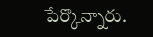పేర్కొన్నారు.